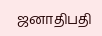ஜனாதிபதி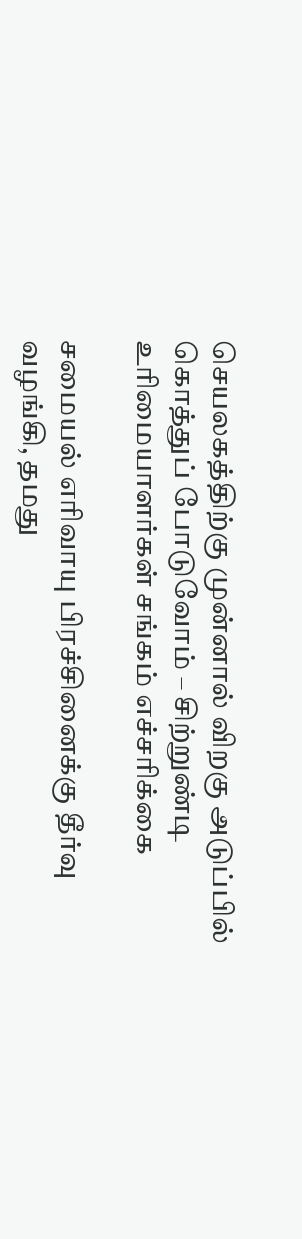செயலகத்திற்கு முன்னால் விறகு அடுப்பில் கொத்துப் போடுவோம் – சிற்றுண்டி உரிமையாளர்கள் சங்கம் எச்சரிக்கை

சமையல் எரிவாயு பிரச்சினைக்கு தீர்வு வழங்கி, தமது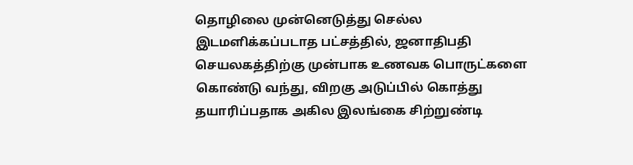தொழிலை முன்னெடுத்து செல்ல இடமளிக்கப்படாத பட்சத்தில், ஜனாதிபதி செயலகத்திற்கு முன்பாக உணவக பொருட்களை கொண்டு வந்து, விறகு அடுப்பில் கொத்து தயாரிப்பதாக அகில இலங்கை சிற்றுண்டி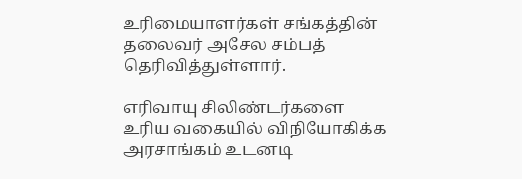உரிமையாளர்கள் சங்கத்தின் தலைவர் அசேல சம்பத் தெரிவித்துள்ளார்.

எரிவாயு சிலிண்டர்களை உரிய வகையில் விநியோகிக்க அரசாங்கம் உடனடி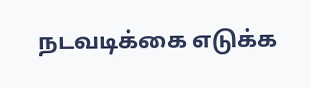நடவடிக்கை எடுக்க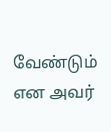வேண்டும் என அவர்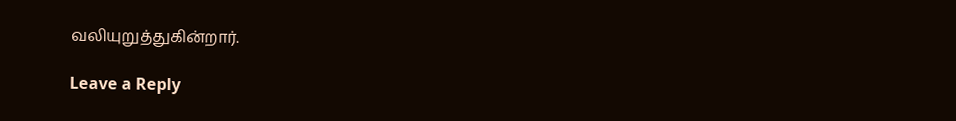வலியுறுத்துகின்றார்.

Leave a Reply